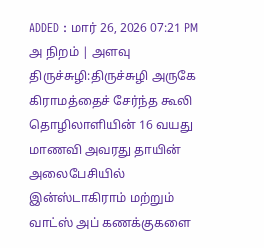ADDED : மார் 26, 2026 07:21 PM
அ நிறம் | அளவு
திருச்சுழி:திருச்சுழி அருகே கிராமத்தைச் சேர்ந்த கூலி தொழிலாளியின் 16 வயது மாணவி அவரது தாயின் அலைபேசியில் இன்ஸ்டாகிராம் மற்றும் வாட்ஸ் அப் கணக்குகளை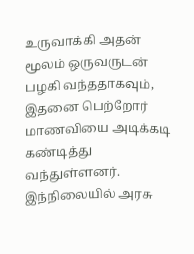உருவாக்கி அதன் மூலம் ஒருவருடன் பழகி வந்ததாகவும், இதனை பெற்றோர் மாணவியை அடிக்கடி கண்டித்து வந்துள்ளனர்.
இந்நிலையில் அரசு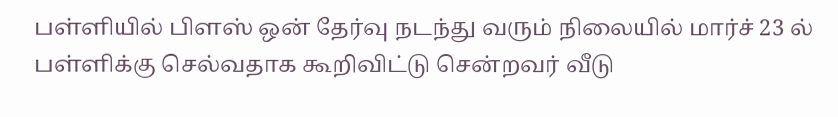பள்ளியில் பிளஸ் ஒன் தேர்வு நடந்து வரும் நிலையில் மார்ச் 23 ல் பள்ளிக்கு செல்வதாக கூறிவிட்டு சென்றவர் வீடு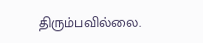திரும்பவில்லை.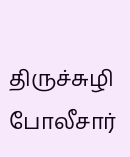திருச்சுழி போலீசார்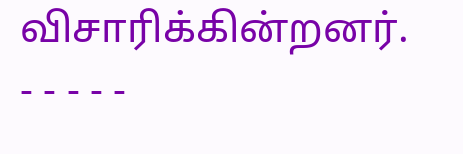விசாரிக்கின்றனர்.
- - - - -